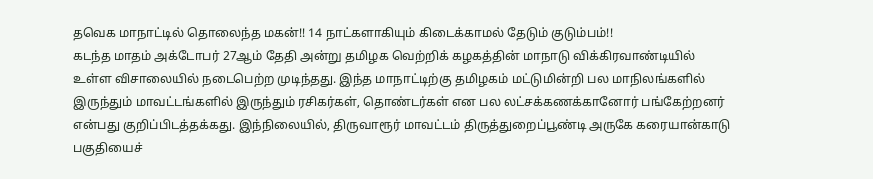தவெக மாநாட்டில் தொலைந்த மகன்!! 14 நாட்களாகியும் கிடைக்காமல் தேடும் குடும்பம்!!
கடந்த மாதம் அக்டோபர் 27ஆம் தேதி அன்று தமிழக வெற்றிக் கழகத்தின் மாநாடு விக்கிரவாண்டியில் உள்ள விசாலையில் நடைபெற்ற முடிந்தது. இந்த மாநாட்டிற்கு தமிழகம் மட்டுமின்றி பல மாநிலங்களில் இருந்தும் மாவட்டங்களில் இருந்தும் ரசிகர்கள், தொண்டர்கள் என பல லட்சக்கணக்கானோர் பங்கேற்றனர் என்பது குறிப்பிடத்தக்கது. இந்நிலையில், திருவாரூர் மாவட்டம் திருத்துறைப்பூண்டி அருகே கரையான்காடு பகுதியைச்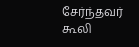சேர்ந்தவர் கூலி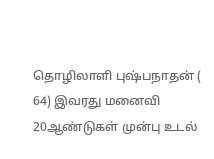தொழிலாளி புஷ்பநாதன் ( 64) இவரது மனைவி 20ஆண்டுகள் முன்பு உடல்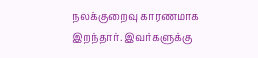நலக்குறைவு காரணமாக இறந்தார். இவர்களுக்கு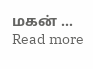மகன் … Read more